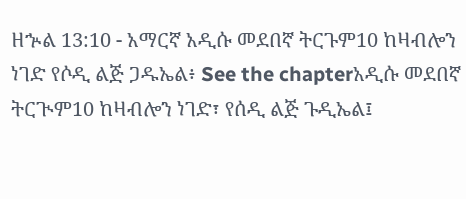ዘኍል 13:10 - አማርኛ አዲሱ መደበኛ ትርጉም10 ከዛብሎን ነገድ የሶዲ ልጅ ጋዱኤል፥ See the chapterአዲሱ መደበኛ ትርጒም10 ከዛብሎን ነገድ፣ የሰዲ ልጅ ጉዲኤል፤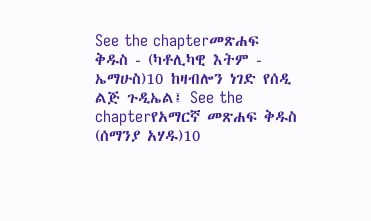See the chapterመጽሐፍ ቅዱስ - (ካቶሊካዊ እትም - ኤማሁስ)10 ከዛብሎን ነገድ የሰዲ ልጅ ጉዲኤል፤ See the chapterየአማርኛ መጽሐፍ ቅዱስ (ሰማንያ አሃዱ)10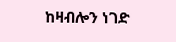ከዛብሎን ነገድ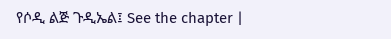የሶዲ ልጅ ጉዲኤል፤ See the chapter |